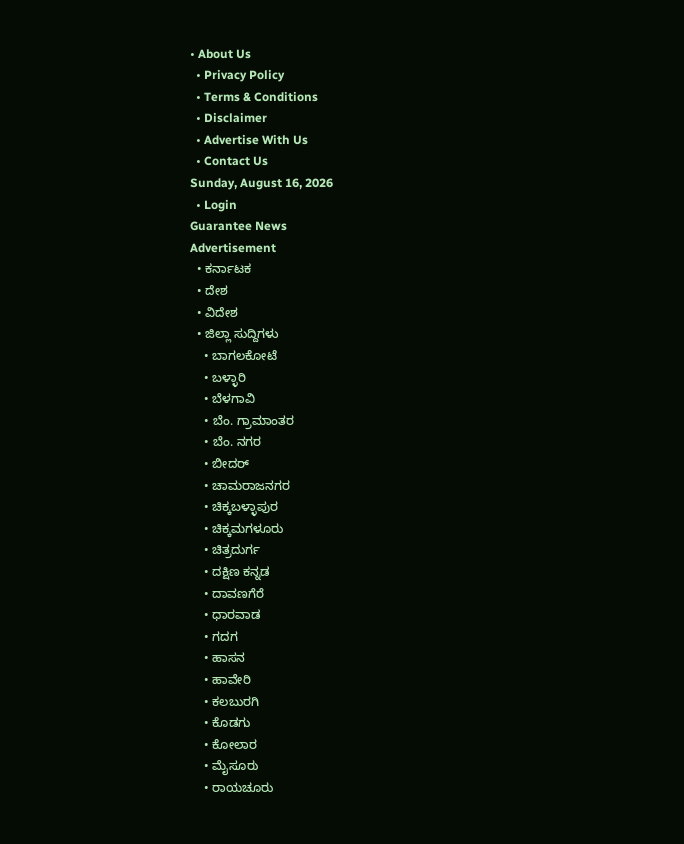• About Us
  • Privacy Policy
  • Terms & Conditions
  • Disclaimer
  • Advertise With Us
  • Contact Us
Sunday, August 16, 2026
  • Login
Guarantee News
Advertisement
  • ಕರ್ನಾಟಕ
  • ದೇಶ
  • ವಿದೇಶ
  • ಜಿಲ್ಲಾ ಸುದ್ದಿಗಳು
    • ಬಾಗಲಕೋಟೆ
    • ಬಳ್ಳಾರಿ
    • ಬೆಳಗಾವಿ
    • ಬೆಂ. ಗ್ರಾಮಾಂತರ
    • ಬೆಂ. ನಗರ
    • ಬೀದರ್
    • ಚಾಮರಾಜನಗರ
    • ಚಿಕ್ಕಬಳ್ಳಾಪುರ
    • ಚಿಕ್ಕಮಗಳೂರು
    • ಚಿತ್ರದುರ್ಗ
    • ದಕ್ಷಿಣ ಕನ್ನಡ
    • ದಾವಣಗೆರೆ
    • ಧಾರವಾಡ
    • ಗದಗ
    • ಹಾಸನ
    • ಹಾವೇರಿ
    • ಕಲಬುರಗಿ
    • ಕೊಡಗು
    • ಕೋಲಾರ
    • ಮೈಸೂರು
    • ರಾಯಚೂರು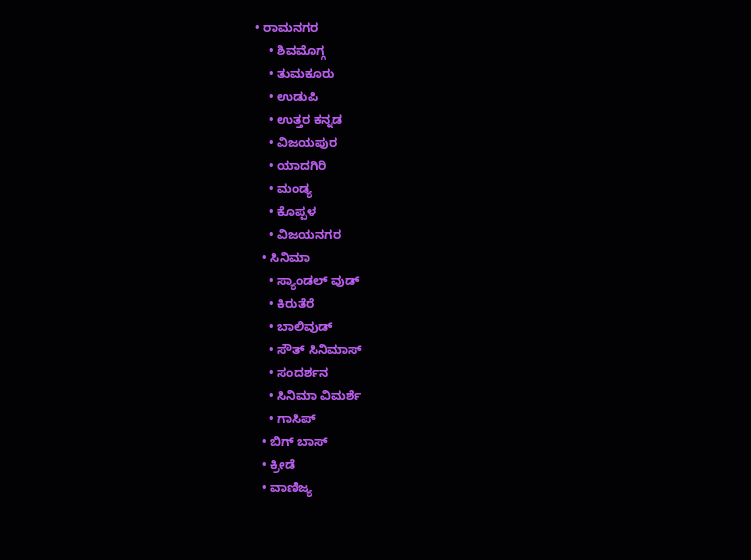• ರಾಮನಗರ
    • ಶಿವಮೊಗ್ಗ
    • ತುಮಕೂರು
    • ಉಡುಪಿ
    • ಉತ್ತರ ಕನ್ನಡ
    • ವಿಜಯಪುರ
    • ಯಾದಗಿರಿ
    • ಮಂಡ್ಯ
    • ಕೊಪ್ಪಳ
    • ವಿಜಯನಗರ
  • ಸಿನಿಮಾ
    • ಸ್ಯಾಂಡಲ್ ವುಡ್
    • ಕಿರುತೆರೆ
    • ಬಾಲಿವುಡ್
    • ಸೌತ್ ಸಿನಿಮಾಸ್
    • ಸಂದರ್ಶನ
    • ಸಿನಿಮಾ ವಿಮರ್ಶೆ
    • ಗಾಸಿಪ್
  • ಬಿಗ್ ಬಾಸ್
  • ಕ್ರೀಡೆ
  • ವಾಣಿಜ್ಯ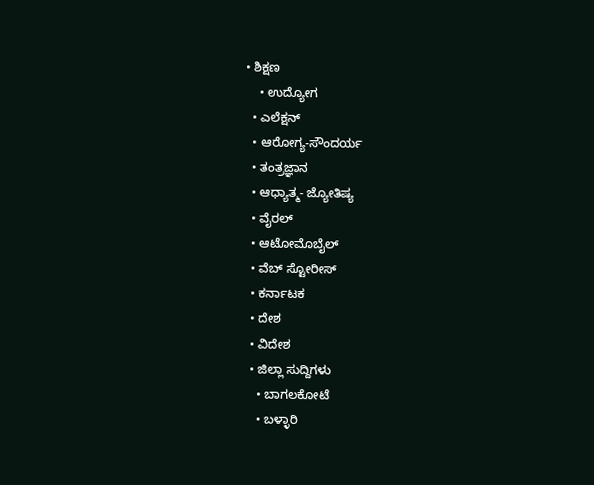• ಶಿಕ್ಷಣ
    • ಉದ್ಯೋಗ
  • ಎಲೆಕ್ಷನ್
  • ಆರೋಗ್ಯ-ಸೌಂದರ್ಯ
  • ತಂತ್ರಜ್ಞಾನ
  • ಆಧ್ಯಾತ್ಮ- ಜ್ಯೋತಿಷ್ಯ
  • ವೈರಲ್
  • ಆಟೋಮೊಬೈಲ್
  • ವೆಬ್ ಸ್ಟೋರೀಸ್
  • ಕರ್ನಾಟಕ
  • ದೇಶ
  • ವಿದೇಶ
  • ಜಿಲ್ಲಾ ಸುದ್ದಿಗಳು
    • ಬಾಗಲಕೋಟೆ
    • ಬಳ್ಳಾರಿ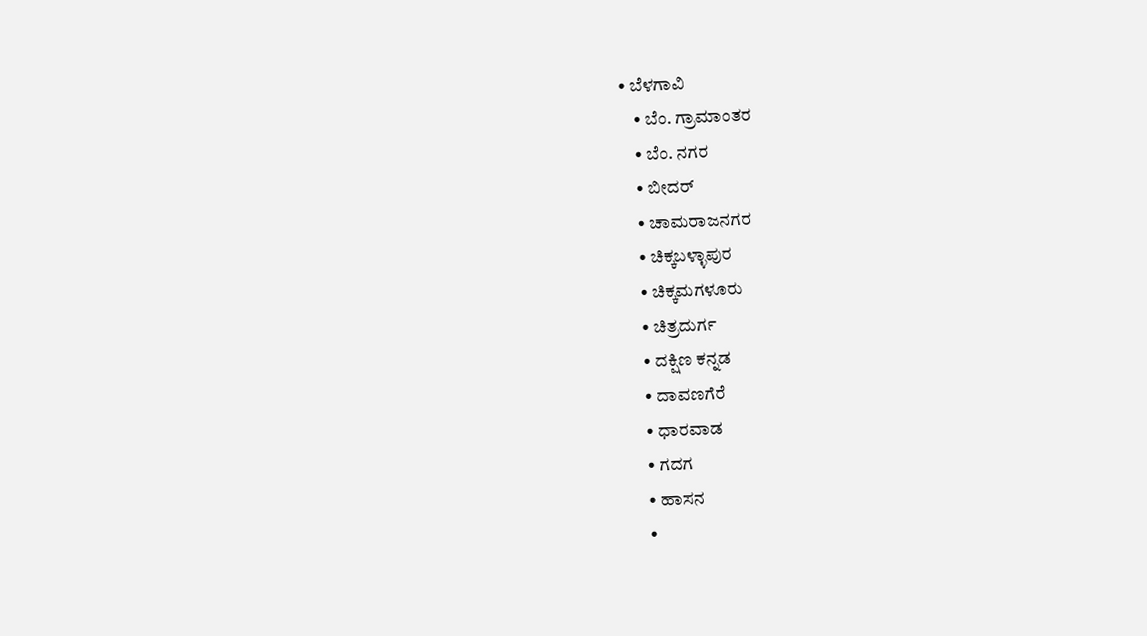• ಬೆಳಗಾವಿ
    • ಬೆಂ. ಗ್ರಾಮಾಂತರ
    • ಬೆಂ. ನಗರ
    • ಬೀದರ್
    • ಚಾಮರಾಜನಗರ
    • ಚಿಕ್ಕಬಳ್ಳಾಪುರ
    • ಚಿಕ್ಕಮಗಳೂರು
    • ಚಿತ್ರದುರ್ಗ
    • ದಕ್ಷಿಣ ಕನ್ನಡ
    • ದಾವಣಗೆರೆ
    • ಧಾರವಾಡ
    • ಗದಗ
    • ಹಾಸನ
    •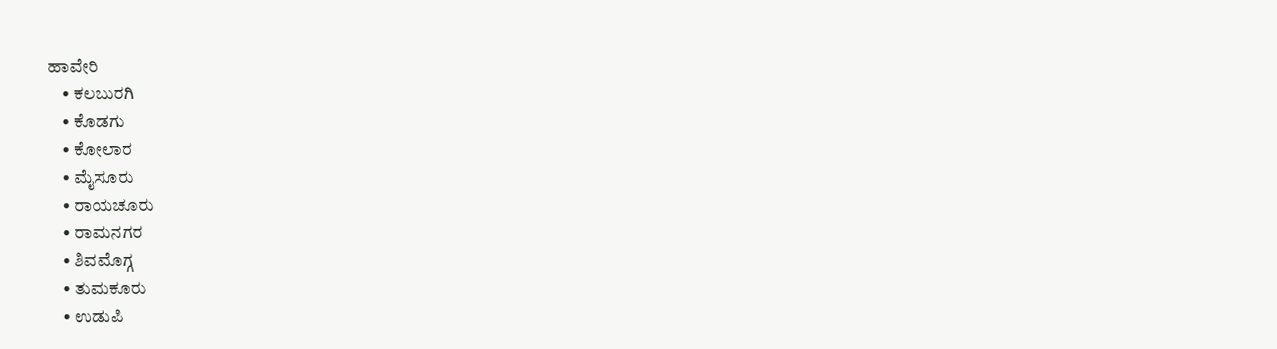ಹಾವೇರಿ
    • ಕಲಬುರಗಿ
    • ಕೊಡಗು
    • ಕೋಲಾರ
    • ಮೈಸೂರು
    • ರಾಯಚೂರು
    • ರಾಮನಗರ
    • ಶಿವಮೊಗ್ಗ
    • ತುಮಕೂರು
    • ಉಡುಪಿ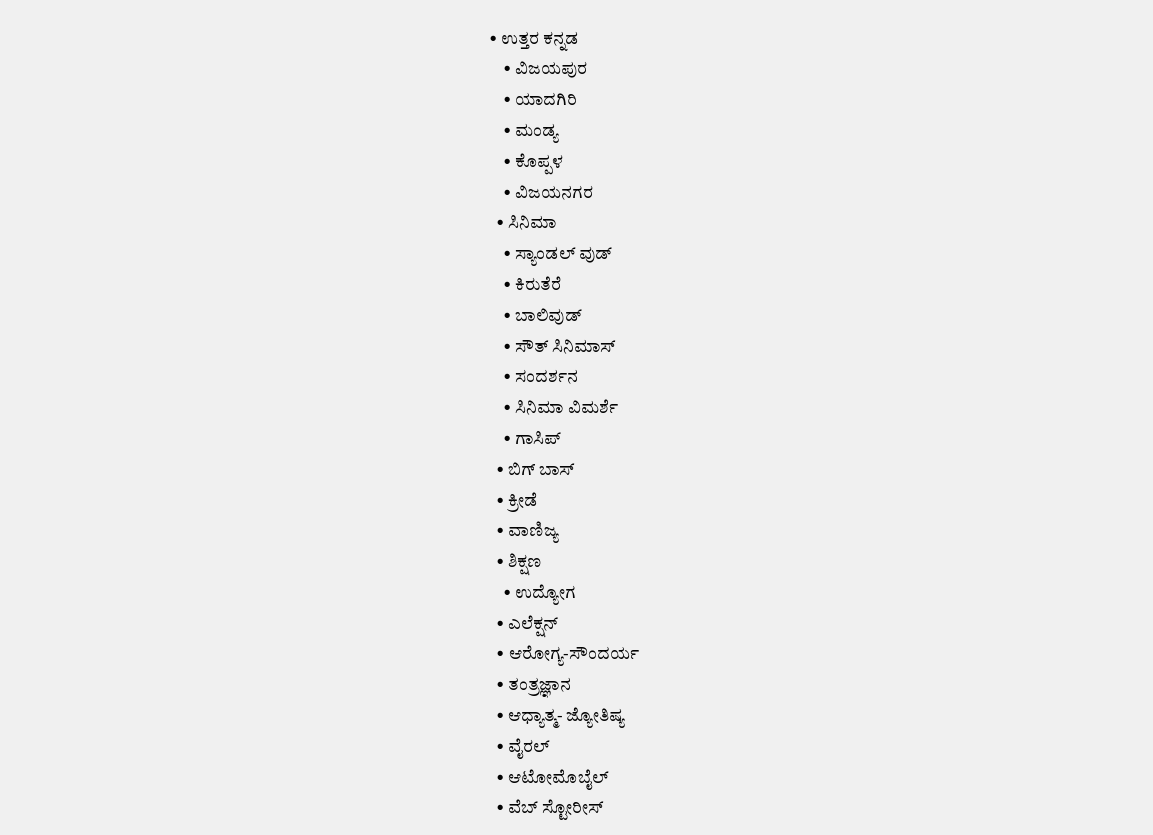• ಉತ್ತರ ಕನ್ನಡ
    • ವಿಜಯಪುರ
    • ಯಾದಗಿರಿ
    • ಮಂಡ್ಯ
    • ಕೊಪ್ಪಳ
    • ವಿಜಯನಗರ
  • ಸಿನಿಮಾ
    • ಸ್ಯಾಂಡಲ್ ವುಡ್
    • ಕಿರುತೆರೆ
    • ಬಾಲಿವುಡ್
    • ಸೌತ್ ಸಿನಿಮಾಸ್
    • ಸಂದರ್ಶನ
    • ಸಿನಿಮಾ ವಿಮರ್ಶೆ
    • ಗಾಸಿಪ್
  • ಬಿಗ್ ಬಾಸ್
  • ಕ್ರೀಡೆ
  • ವಾಣಿಜ್ಯ
  • ಶಿಕ್ಷಣ
    • ಉದ್ಯೋಗ
  • ಎಲೆಕ್ಷನ್
  • ಆರೋಗ್ಯ-ಸೌಂದರ್ಯ
  • ತಂತ್ರಜ್ಞಾನ
  • ಆಧ್ಯಾತ್ಮ- ಜ್ಯೋತಿಷ್ಯ
  • ವೈರಲ್
  • ಆಟೋಮೊಬೈಲ್
  • ವೆಬ್ ಸ್ಟೋರೀಸ್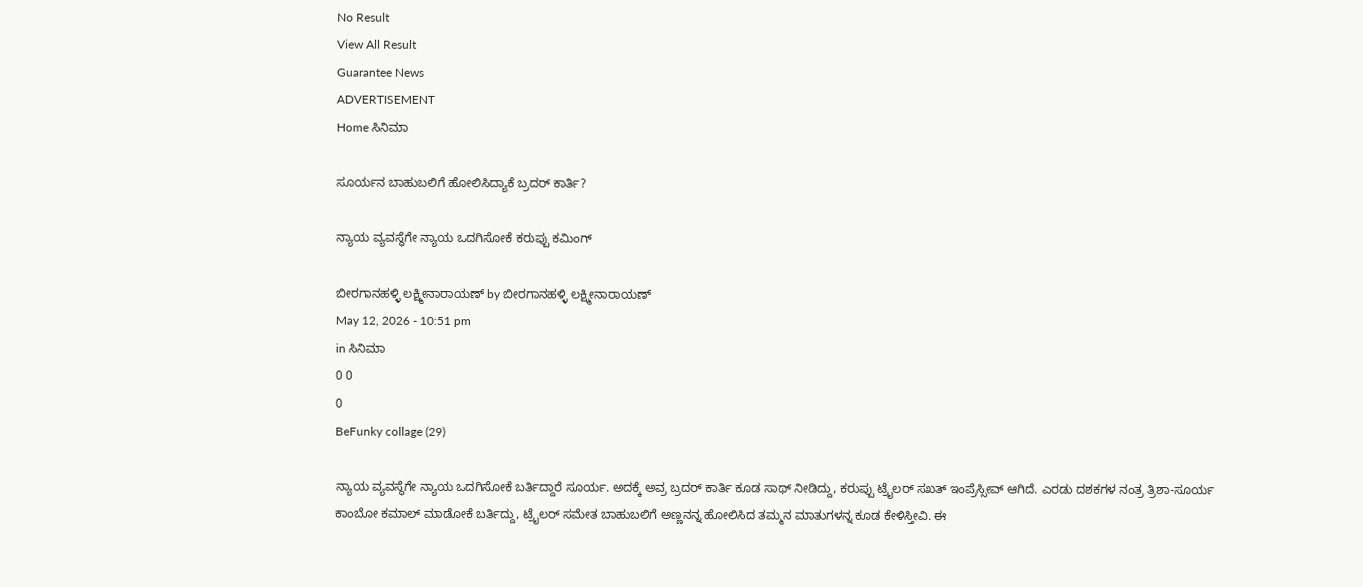No Result
View All Result
Guarantee News
ADVERTISEMENT
Home ಸಿನಿಮಾ

ಸೂರ್ಯನ ಬಾಹುಬಲಿಗೆ ಹೋಲಿಸಿದ್ಯಾಕೆ ಬ್ರದರ್ ಕಾರ್ತಿ?

ನ್ಯಾಯ ವ್ಯವಸ್ಥೆಗೇ ನ್ಯಾಯ ಒದಗಿಸೋಕೆ ಕರುಪ್ಪು ಕಮಿಂಗ್

ಬೀರಗಾನಹಳ್ಳಿ ಲಕ್ಷ್ಮೀನಾರಾಯಣ್ by ಬೀರಗಾನಹಳ್ಳಿ ಲಕ್ಷ್ಮೀನಾರಾಯಣ್
May 12, 2026 - 10:51 pm
in ಸಿನಿಮಾ
0 0
0
BeFunky collage (29)

ನ್ಯಾಯ ವ್ಯವಸ್ಥೆಗೇ ನ್ಯಾಯ ಒದಗಿಸೋಕೆ ಬರ್ತಿದ್ದಾರೆ ಸೂರ್ಯ. ಅದಕ್ಕೆ ಅವ್ರ ಬ್ರದರ್ ಕಾರ್ತಿ ಕೂಡ ಸಾಥ್ ನೀಡಿದ್ದು, ಕರುಪ್ಪು ಟ್ರೈಲರ್ ಸಖತ್ ಇಂಪ್ರೆಸ್ಸೀವ್ ಆಗಿದೆ. ಎರಡು ದಶಕಗಳ ನಂತ್ರ ತ್ರಿಶಾ-ಸೂರ್ಯ ಕಾಂಬೋ ಕಮಾಲ್ ಮಾಡೋಕೆ ಬರ್ತಿದ್ದು, ಟ್ರೈಲರ್ ಸಮೇತ ಬಾಹುಬಲಿಗೆ ಅಣ್ಣನನ್ನ ಹೋಲಿಸಿದ ತಮ್ಮನ ಮಾತುಗಳನ್ನ ಕೂಡ ಕೇಳಿಸ್ತೀವಿ. ಈ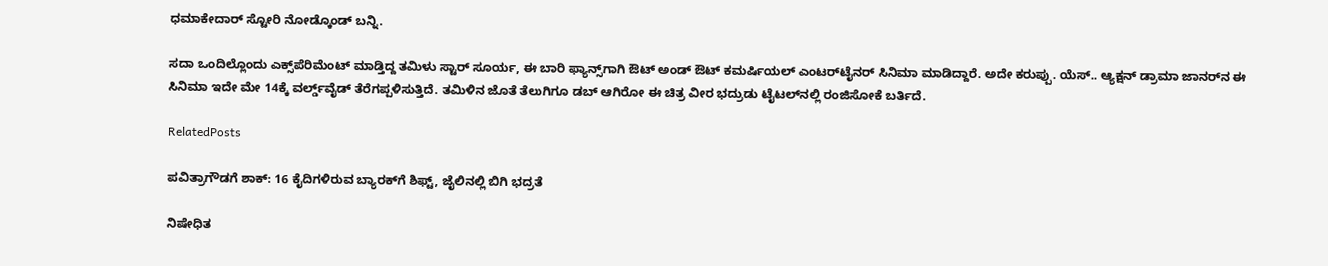ಧಮಾಕೇದಾರ್ ಸ್ಟೋರಿ ನೋಡ್ಕೊಂಡ್ ಬನ್ನಿ.

ಸದಾ ಒಂದಿಲ್ಲೊಂದು ಎಕ್ಸ್‌ಪೆರಿಮೆಂಟ್ ಮಾಡ್ತಿದ್ದ ತಮಿಳು ಸ್ಟಾರ್ ಸೂರ್ಯ, ಈ ಬಾರಿ ಫ್ಯಾನ್ಸ್‌‌ಗಾಗಿ ಔಟ್‌ ಅಂಡ್ ಔಟ್ ಕಮರ್ಷಿಯಲ್ ಎಂಟರ್‌ಟೈನರ್ ಸಿನಿಮಾ ಮಾಡಿದ್ದಾರೆ. ಅದೇ ಕರುಪ್ಪು. ಯೆಸ್.. ಆ್ಯಕ್ಷನ್ ಡ್ರಾಮಾ ಜಾನರ್‌ನ ಈ ಸಿನಿಮಾ ಇದೇ ಮೇ 14ಕ್ಕೆ ವರ್ಲ್ಡ್‌‌ವೈಡ್ ತೆರೆಗಪ್ಪಳಿಸುತ್ತಿದೆ. ತಮಿಳಿನ ಜೊತೆ ತೆಲುಗಿಗೂ ಡಬ್ ಆಗಿರೋ ಈ ಚಿತ್ರ ವೀರ ಭದ್ರುಡು ಟೈಟಲ್‌‌ನಲ್ಲಿ ರಂಜಿಸೋಕೆ ಬರ್ತಿದೆ.

RelatedPosts

ಪವಿತ್ರಾಗೌಡಗೆ ಶಾಕ್: 16 ಕೈದಿಗಳಿರುವ ಬ್ಯಾರಕ್‌ಗೆ ಶಿಫ್ಟ್, ಜೈಲಿನಲ್ಲಿ ಬಿಗಿ ಭದ್ರತೆ

ನಿಷೇಧಿತ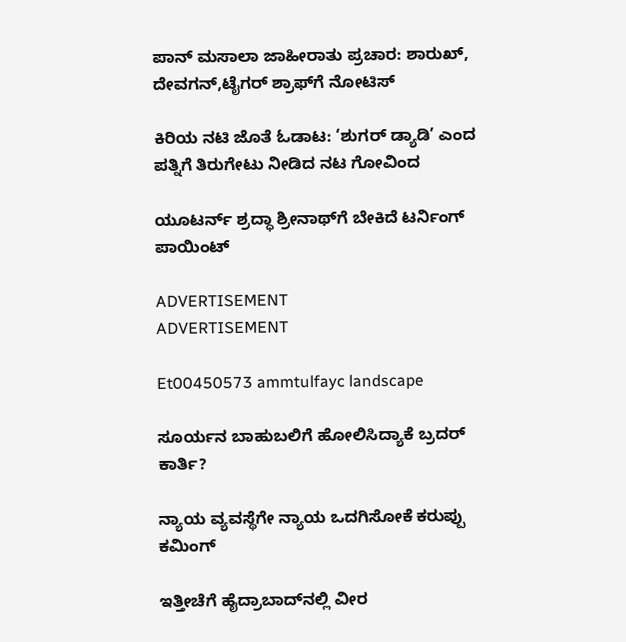ಪಾನ್ ಮಸಾಲಾ ಜಾಹೀರಾತು ಪ್ರಚಾರ: ಶಾರುಖ್, ದೇವಗನ್,ಟೈಗರ್ ಶ್ರಾಫ್‌ಗೆ ನೋಟಿಸ್

ಕಿರಿಯ ನಟಿ ಜೊತೆ ಓಡಾಟ: ‘ಶುಗರ್ ಡ್ಯಾಡಿ’ ಎಂದ ಪತ್ನಿಗೆ ತಿರುಗೇಟು ನೀಡಿದ ನಟ ಗೋವಿಂದ

ಯೂಟರ್ನ್ ಶ್ರದ್ಧಾ ಶ್ರೀನಾಥ್‌‌ಗೆ ಬೇಕಿದೆ ಟರ್ನಿಂಗ್ ಪಾಯಿಂಟ್

ADVERTISEMENT
ADVERTISEMENT

Et00450573 ammtulfayc landscape

ಸೂರ್ಯನ ಬಾಹುಬಲಿಗೆ ಹೋಲಿಸಿದ್ಯಾಕೆ ಬ್ರದರ್ ಕಾರ್ತಿ?

ನ್ಯಾಯ ವ್ಯವಸ್ಥೆಗೇ ನ್ಯಾಯ ಒದಗಿಸೋಕೆ ಕರುಪ್ಪು ಕಮಿಂಗ್

ಇತ್ತೀಚೆಗೆ ಹೈದ್ರಾಬಾದ್‌‌ನಲ್ಲಿ ವೀರ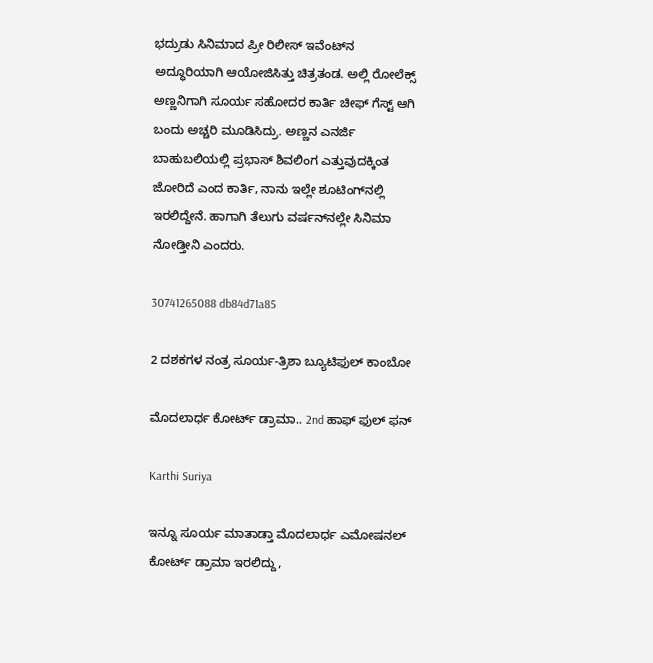ಭದ್ರುಡು ಸಿನಿಮಾದ ಪ್ರೀ ರಿಲೀಸ್ ಇವೆಂಟ್‌‌ನ ಅದ್ಧೂರಿಯಾಗಿ ಆಯೋಜಿಸಿತ್ತು ಚಿತ್ರತಂಡ. ಅಲ್ಲಿ ರೋಲೆಕ್ಸ್ ಅಣ್ಣನಿಗಾಗಿ ಸೂರ್ಯ ಸಹೋದರ ಕಾರ್ತಿ ಚೀಫ್ ಗೆಸ್ಟ್ ಆಗಿ ಬಂದು ಅಚ್ಚರಿ ಮೂಡಿಸಿದ್ರು. ಅಣ್ಣನ ಎನರ್ಜಿ ಬಾಹುಬಲಿಯಲ್ಲಿ ಪ್ರಭಾಸ್ ಶಿವಲಿಂಗ ಎತ್ತುವುದಕ್ಕಿಂತ ಜೋರಿದೆ ಎಂದ ಕಾರ್ತಿ, ನಾನು ಇಲ್ಲೇ ಶೂಟಿಂಗ್‌‌ನಲ್ಲಿ ಇರಲಿದ್ದೇನೆ. ಹಾಗಾಗಿ ತೆಲುಗು ವರ್ಷನ್‌‌ನಲ್ಲೇ ಸಿನಿಮಾ ನೋಡ್ತೀನಿ ಎಂದರು.

30741265088 db84d71a85

2 ದಶಕಗಳ ನಂತ್ರ ಸೂರ್ಯ-ತ್ರಿಶಾ ಬ್ಯೂಟಿಫುಲ್ ಕಾಂಬೋ

ಮೊದಲಾರ್ಧ ಕೋರ್ಟ್ ಡ್ರಾಮಾ.. 2nd ಹಾಫ್ ಫುಲ್ ಫನ್

Karthi Suriya

ಇನ್ನೂ ಸೂರ್ಯ ಮಾತಾಡ್ತಾ ಮೊದಲಾರ್ಧ ಎಮೋಷನಲ್ ಕೋರ್ಟ್ ಡ್ರಾಮಾ ಇರಲಿದ್ದು,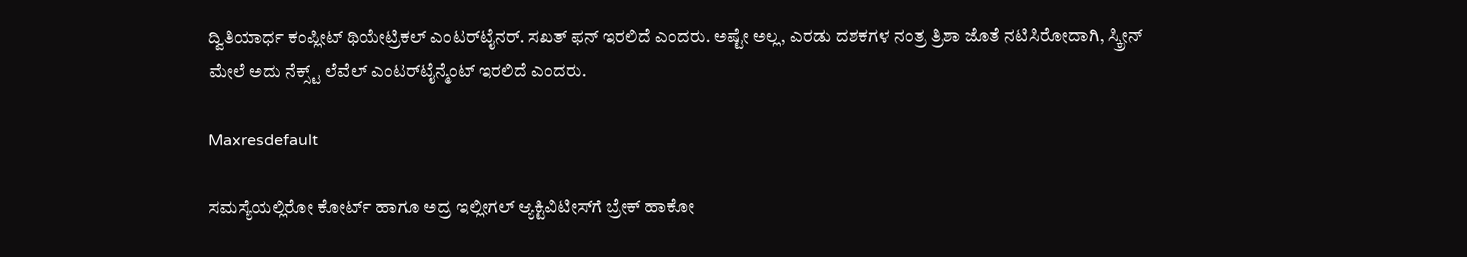ದ್ವಿತಿಯಾರ್ಧ ಕಂಪ್ಲೀಟ್ ಥಿಯೇಟ್ರಿಕಲ್ ಎಂಟರ್‌ಟೈನರ್. ಸಖತ್ ಫನ್ ಇರಲಿದೆ ಎಂದರು. ಅಷ್ಟೇ ಅಲ್ಲ, ಎರಡು ದಶಕಗಳ ನಂತ್ರ ತ್ರಿಶಾ ಜೊತೆ ನಟಿಸಿರೋದಾಗಿ, ಸ್ಕ್ರೀನ್ ಮೇಲೆ ಅದು ನೆಕ್ಸ್ಟ್ ಲೆವೆಲ್ ಎಂಟರ್‌ಟೈನ್ಮೆಂಟ್ ಇರಲಿದೆ ಎಂದರು.

Maxresdefault

ಸಮಸ್ಯೆಯಲ್ಲಿರೋ ಕೋರ್ಟ್ ಹಾಗೂ ಅದ್ರ ಇಲ್ಲೀಗಲ್ ಆ್ಯಕ್ಟಿವಿಟೀಸ್‌ಗೆ ಬ್ರೇಕ್ ಹಾಕೋ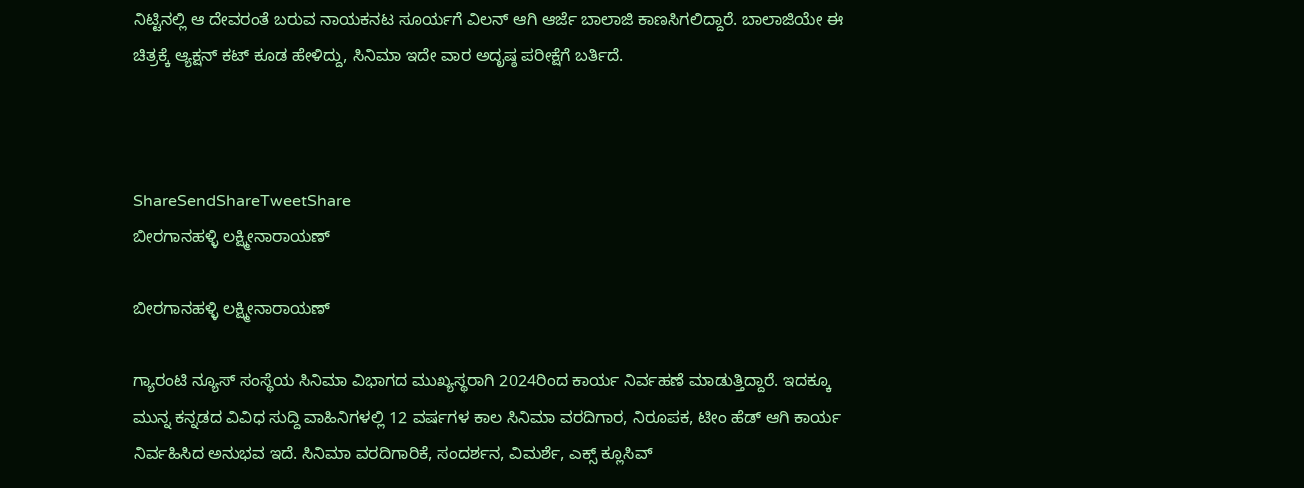ನಿಟ್ಟಿನಲ್ಲಿ ಆ ದೇವರಂತೆ ಬರುವ ನಾಯಕನಟ ಸೂರ್ಯಗೆ ವಿಲನ್ ಆಗಿ ಆರ್ಜೆ ಬಾಲಾಜಿ ಕಾಣಸಿಗಲಿದ್ದಾರೆ. ಬಾಲಾಜಿಯೇ ಈ ಚಿತ್ರಕ್ಕೆ ಆ್ಯಕ್ಷನ್ ಕಟ್ ಕೂಡ ಹೇಳಿದ್ದು, ಸಿನಿಮಾ ಇದೇ ವಾರ ಅದೃಷ್ಠ ಪರೀಕ್ಷೆಗೆ ಬರ್ತಿದೆ.



ShareSendShareTweetShare
ಬೀರಗಾನಹಳ್ಳಿ ಲಕ್ಷ್ಮೀನಾರಾಯಣ್

ಬೀರಗಾನಹಳ್ಳಿ ಲಕ್ಷ್ಮೀನಾರಾಯಣ್

ಗ್ಯಾರಂಟಿ ನ್ಯೂಸ್ ಸಂಸ್ಥೆಯ ಸಿನಿಮಾ ವಿಭಾಗದ ಮುಖ್ಯಸ್ಥರಾಗಿ 2024ರಿಂದ ಕಾರ್ಯ ನಿರ್ವಹಣೆ ಮಾಡುತ್ತಿದ್ದಾರೆ. ಇದಕ್ಕೂ ಮುನ್ನ ಕನ್ನಡದ ವಿವಿಧ ಸುದ್ದಿ ವಾಹಿನಿಗಳಲ್ಲಿ 12 ವರ್ಷಗಳ ಕಾಲ ಸಿನಿಮಾ ವರದಿಗಾರ, ನಿರೂಪಕ, ಟೀಂ ಹೆಡ್ ಆಗಿ ಕಾರ್ಯ ನಿರ್ವಹಿಸಿದ ಅನುಭವ ಇದೆ. ಸಿನಿಮಾ ವರದಿಗಾರಿಕೆ, ಸಂದರ್ಶನ, ವಿಮರ್ಶೆ, ಎಕ್ಸ್ ಕ್ಲೂಸಿವ್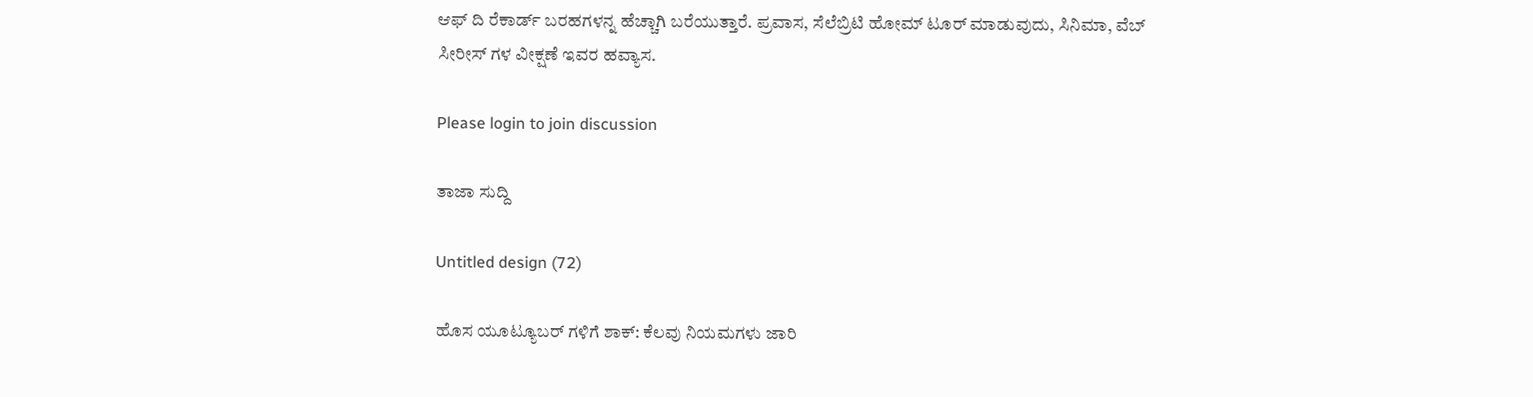ಆಫ್ ದಿ ರೆಕಾರ್ಡ್ ಬರಹಗಳನ್ನ ಹೆಚ್ಚಾಗಿ ಬರೆಯುತ್ತಾರೆ. ಪ್ರವಾಸ, ಸೆಲೆಬ್ರಿಟಿ ಹೋಮ್ ಟೂರ್ ಮಾಡುವುದು, ಸಿನಿಮಾ, ವೆಬ್ ಸೀರೀಸ್ ಗಳ ವೀಕ್ಷಣೆ ಇವರ ಹವ್ಯಾಸ.

Please login to join discussion

ತಾಜಾ ಸುದ್ದಿ

Untitled design (72)

ಹೊಸ ಯೂಟ್ಯೂಬರ್‌ ಗಳಿಗೆ ಶಾಕ್: ಕೆಲವು ನಿಯಮಗಳು ಜಾರಿ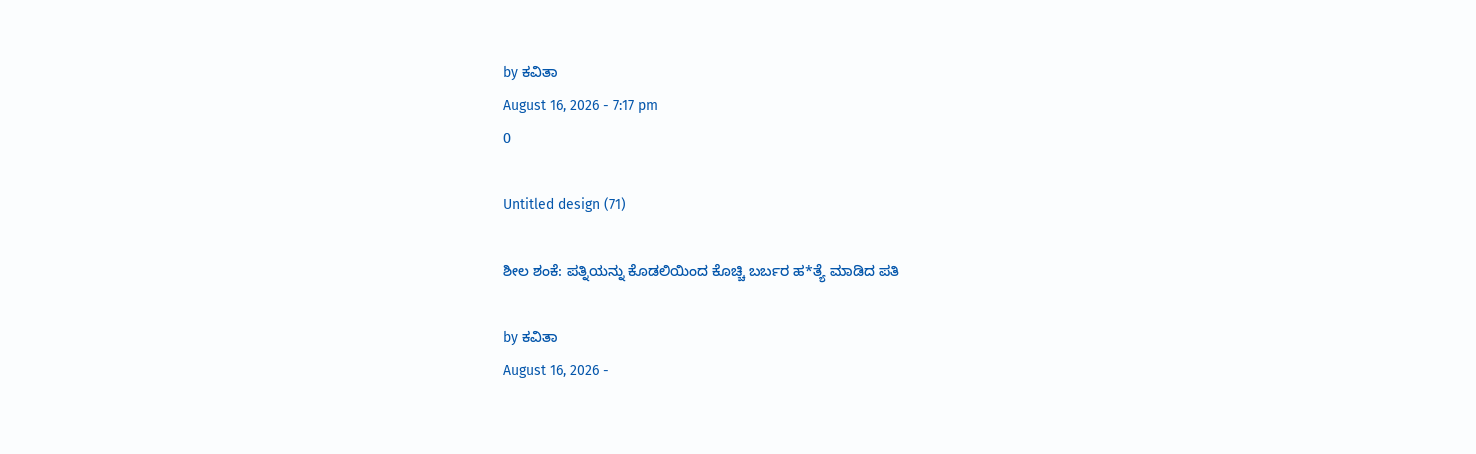by ಕವಿತಾ
August 16, 2026 - 7:17 pm
0

Untitled design (71)

ಶೀಲ ಶಂಕೆ: ಪತ್ನಿಯನ್ನು ಕೊಡಲಿಯಿಂದ ಕೊಚ್ಚಿ ಬರ್ಬರ ಹ*ತ್ಯೆ ಮಾಡಿದ ಪತಿ

by ಕವಿತಾ
August 16, 2026 -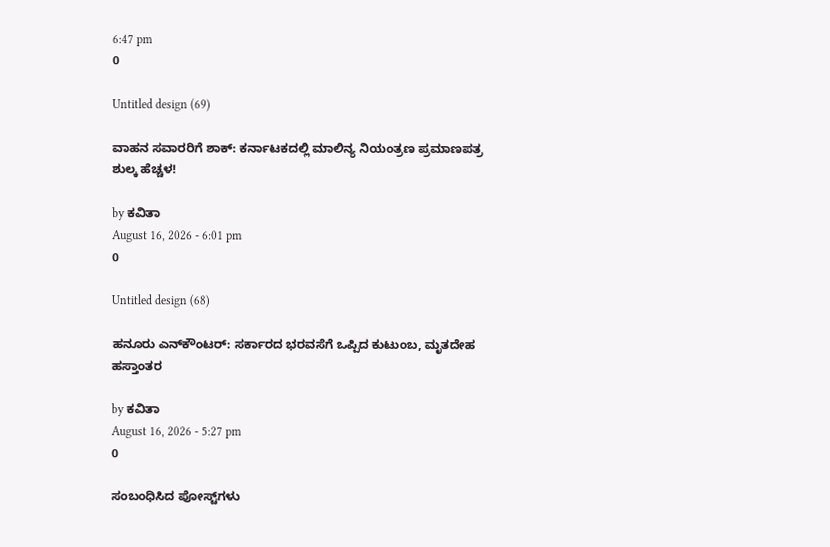6:47 pm
0

Untitled design (69)

ವಾಹನ ಸವಾರರಿಗೆ ಶಾಕ್: ಕರ್ನಾಟಕದಲ್ಲಿ ಮಾಲಿನ್ಯ ನಿಯಂತ್ರಣ ಪ್ರಮಾಣಪತ್ರ ಶುಲ್ಕ ಹೆಚ್ಚಳ!

by ಕವಿತಾ
August 16, 2026 - 6:01 pm
0

Untitled design (68)

ಹನೂರು ಎನ್‌ಕೌಂಟರ್: ಸರ್ಕಾರದ ಭರವಸೆಗೆ ಒಪ್ಪಿದ ಕುಟುಂಬ, ಮೃತದೇಹ ಹಸ್ತಾಂತರ

by ಕವಿತಾ
August 16, 2026 - 5:27 pm
0

ಸಂಬಂಧಿಸಿದ ಪೋಸ್ಟ್‌ಗಳು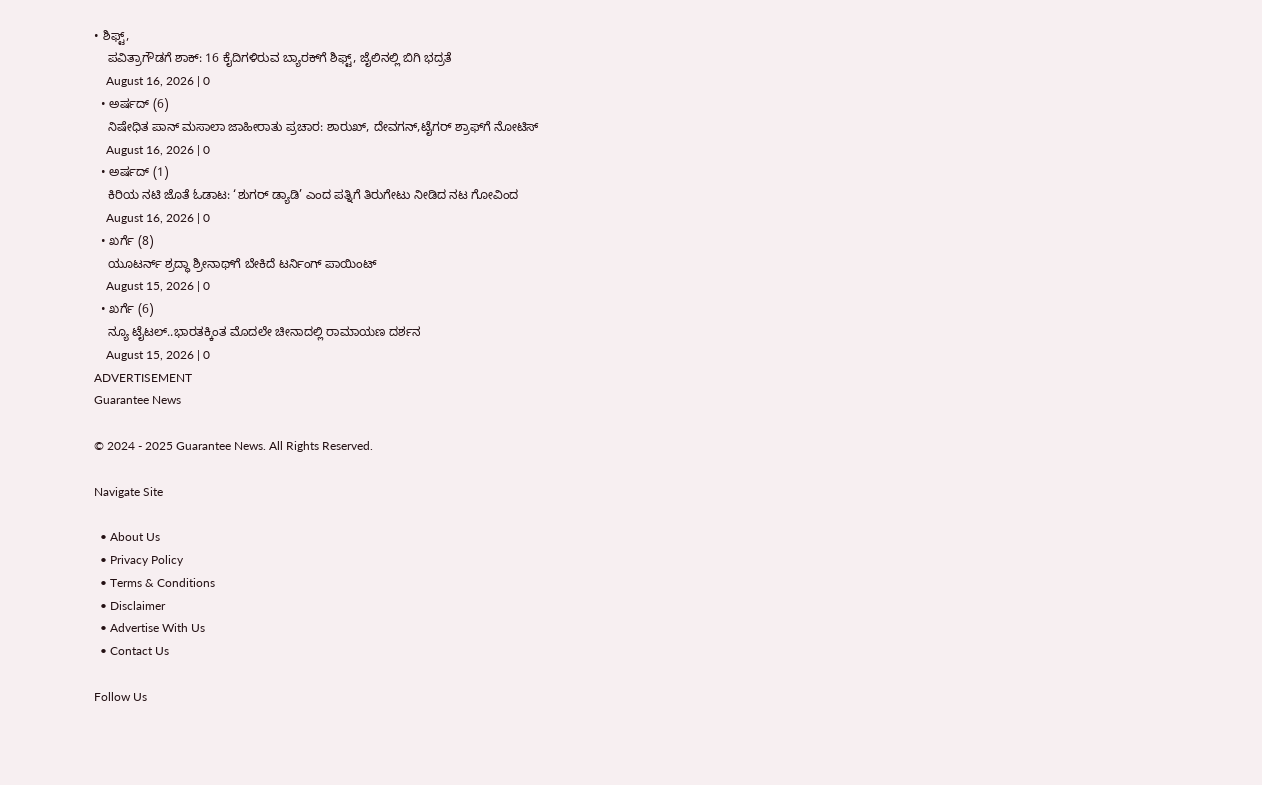• ಶಿಫ್ಟ್,
    ಪವಿತ್ರಾಗೌಡಗೆ ಶಾಕ್: 16 ಕೈದಿಗಳಿರುವ ಬ್ಯಾರಕ್‌ಗೆ ಶಿಫ್ಟ್, ಜೈಲಿನಲ್ಲಿ ಬಿಗಿ ಭದ್ರತೆ
    August 16, 2026 | 0
  • ಅರ್ಷದ್ (6)
    ನಿಷೇಧಿತ ಪಾನ್ ಮಸಾಲಾ ಜಾಹೀರಾತು ಪ್ರಚಾರ: ಶಾರುಖ್, ದೇವಗನ್,ಟೈಗರ್ ಶ್ರಾಫ್‌ಗೆ ನೋಟಿಸ್
    August 16, 2026 | 0
  • ಅರ್ಷದ್ (1)
    ಕಿರಿಯ ನಟಿ ಜೊತೆ ಓಡಾಟ: ‘ಶುಗರ್ ಡ್ಯಾಡಿ’ ಎಂದ ಪತ್ನಿಗೆ ತಿರುಗೇಟು ನೀಡಿದ ನಟ ಗೋವಿಂದ
    August 16, 2026 | 0
  • ಖರ್ಗೆ (8)
    ಯೂಟರ್ನ್ ಶ್ರದ್ಧಾ ಶ್ರೀನಾಥ್‌‌ಗೆ ಬೇಕಿದೆ ಟರ್ನಿಂಗ್ ಪಾಯಿಂಟ್
    August 15, 2026 | 0
  • ಖರ್ಗೆ (6)
    ನ್ಯೂ ಟೈಟಲ್..ಭಾರತಕ್ಕಿಂತ ಮೊದಲೇ ಚೀನಾದಲ್ಲಿ ರಾಮಾಯಣ ದರ್ಶನ
    August 15, 2026 | 0
ADVERTISEMENT
Guarantee News

© 2024 - 2025 Guarantee News. All Rights Reserved.

Navigate Site

  • About Us
  • Privacy Policy
  • Terms & Conditions
  • Disclaimer
  • Advertise With Us
  • Contact Us

Follow Us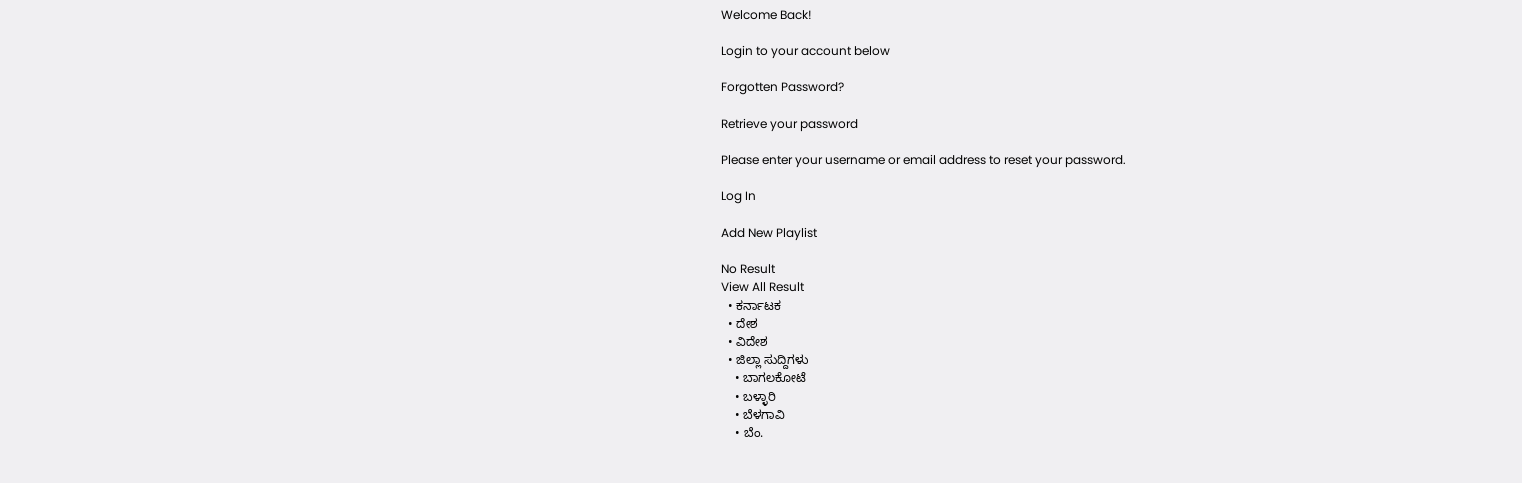Welcome Back!

Login to your account below

Forgotten Password?

Retrieve your password

Please enter your username or email address to reset your password.

Log In

Add New Playlist

No Result
View All Result
  • ಕರ್ನಾಟಕ
  • ದೇಶ
  • ವಿದೇಶ
  • ಜಿಲ್ಲಾ ಸುದ್ದಿಗಳು
    • ಬಾಗಲಕೋಟೆ
    • ಬಳ್ಳಾರಿ
    • ಬೆಳಗಾವಿ
    • ಬೆಂ.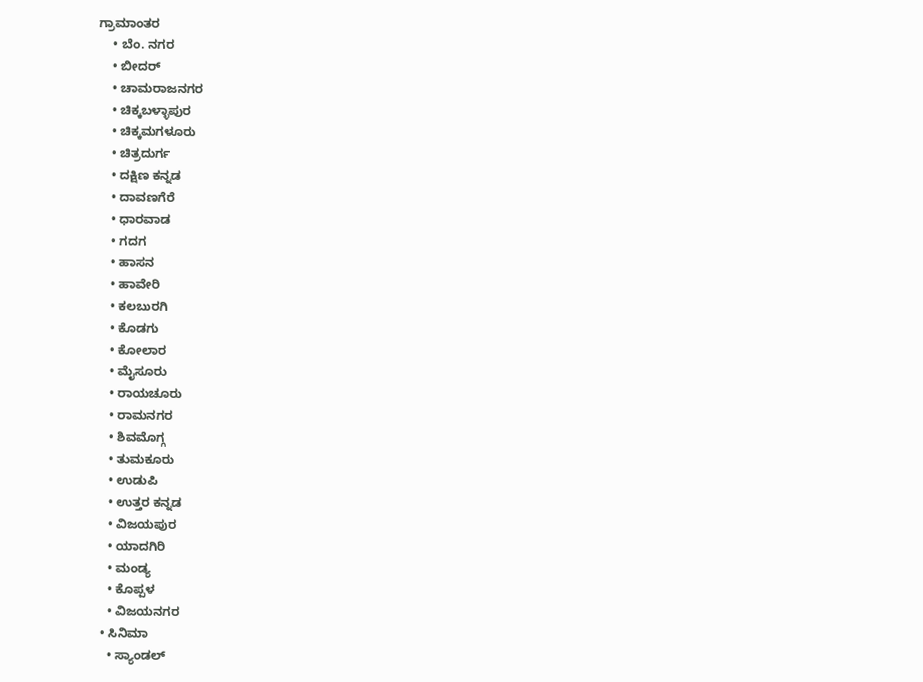ಗ್ರಾಮಾಂತರ
    • ಬೆಂ. ನಗರ
    • ಬೀದರ್
    • ಚಾಮರಾಜನಗರ
    • ಚಿಕ್ಕಬಳ್ಳಾಪುರ
    • ಚಿಕ್ಕಮಗಳೂರು
    • ಚಿತ್ರದುರ್ಗ
    • ದಕ್ಷಿಣ ಕನ್ನಡ
    • ದಾವಣಗೆರೆ
    • ಧಾರವಾಡ
    • ಗದಗ
    • ಹಾಸನ
    • ಹಾವೇರಿ
    • ಕಲಬುರಗಿ
    • ಕೊಡಗು
    • ಕೋಲಾರ
    • ಮೈಸೂರು
    • ರಾಯಚೂರು
    • ರಾಮನಗರ
    • ಶಿವಮೊಗ್ಗ
    • ತುಮಕೂರು
    • ಉಡುಪಿ
    • ಉತ್ತರ ಕನ್ನಡ
    • ವಿಜಯಪುರ
    • ಯಾದಗಿರಿ
    • ಮಂಡ್ಯ
    • ಕೊಪ್ಪಳ
    • ವಿಜಯನಗರ
  • ಸಿನಿಮಾ
    • ಸ್ಯಾಂಡಲ್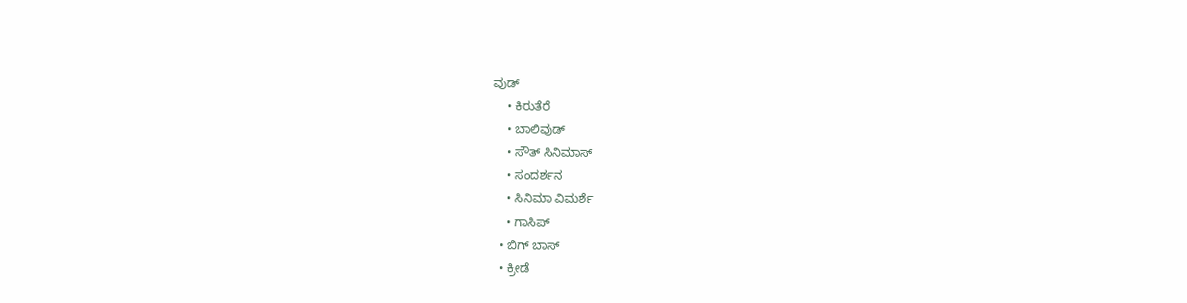ವುಡ್
    • ಕಿರುತೆರೆ
    • ಬಾಲಿವುಡ್
    • ಸೌತ್ ಸಿನಿಮಾಸ್
    • ಸಂದರ್ಶನ
    • ಸಿನಿಮಾ ವಿಮರ್ಶೆ
    • ಗಾಸಿಪ್
  • ಬಿಗ್ ಬಾಸ್
  • ಕ್ರೀಡೆ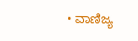• ವಾಣಿಜ್ಯ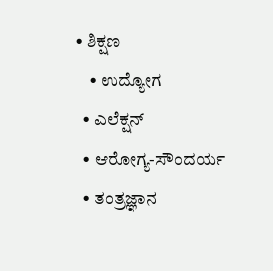• ಶಿಕ್ಷಣ
    • ಉದ್ಯೋಗ
  • ಎಲೆಕ್ಷನ್
  • ಆರೋಗ್ಯ-ಸೌಂದರ್ಯ
  • ತಂತ್ರಜ್ಞಾನ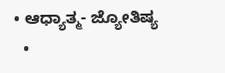• ಆಧ್ಯಾತ್ಮ- ಜ್ಯೋತಿಷ್ಯ
  •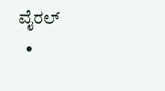ವೈರಲ್
  •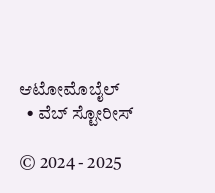ಆಟೋಮೊಬೈಲ್
  • ವೆಬ್ ಸ್ಟೋರೀಸ್

© 2024 - 2025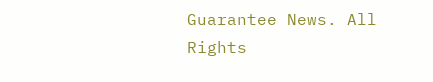Guarantee News. All Rights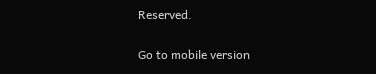Reserved.

Go to mobile version